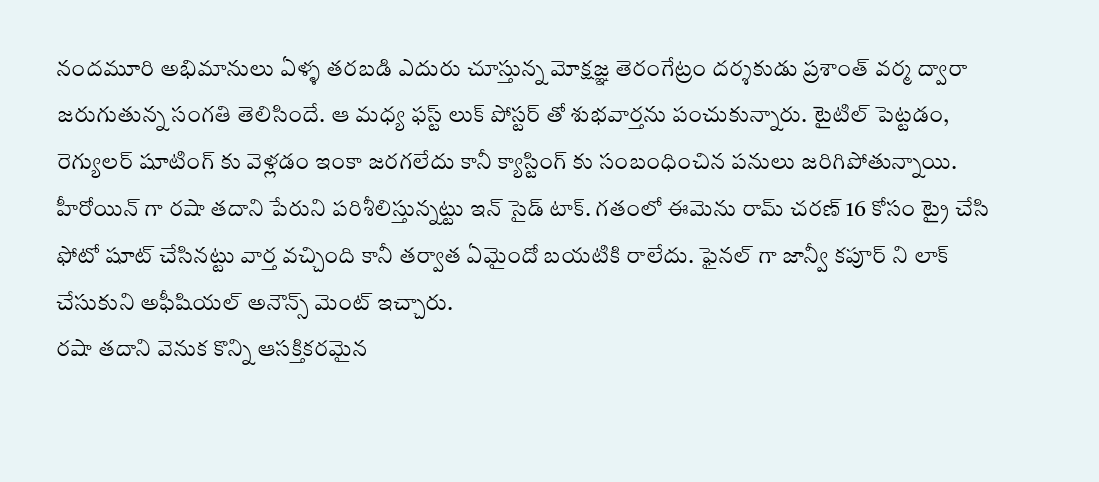నందమూరి అభిమానులు ఏళ్ళ తరబడి ఎదురు చూస్తున్న మోక్షజ్ఞ తెరంగేట్రం దర్శకుడు ప్రశాంత్ వర్మ ద్వారా జరుగుతున్న సంగతి తెలిసిందే. ఆ మధ్య ఫస్ట్ లుక్ పోస్టర్ తో శుభవార్తను పంచుకున్నారు. టైటిల్ పెట్టడం, రెగ్యులర్ షూటింగ్ కు వెళ్లడం ఇంకా జరగలేదు కానీ క్యాస్టింగ్ కు సంబంధించిన పనులు జరిగిపోతున్నాయి. హీరోయిన్ గా రషా తదాని పేరుని పరిశీలిస్తున్నట్టు ఇన్ సైడ్ టాక్. గతంలో ఈమెను రామ్ చరణ్ 16 కోసం ట్రై చేసి ఫోటో షూట్ చేసినట్టు వార్త వచ్చింది కానీ తర్వాత ఏమైందో బయటికి రాలేదు. ఫైనల్ గా జాన్వీ కపూర్ ని లాక్ చేసుకుని అఫీషియల్ అనౌన్స్ మెంట్ ఇచ్చారు.
రషా తదాని వెనుక కొన్ని ఆసక్తికరమైన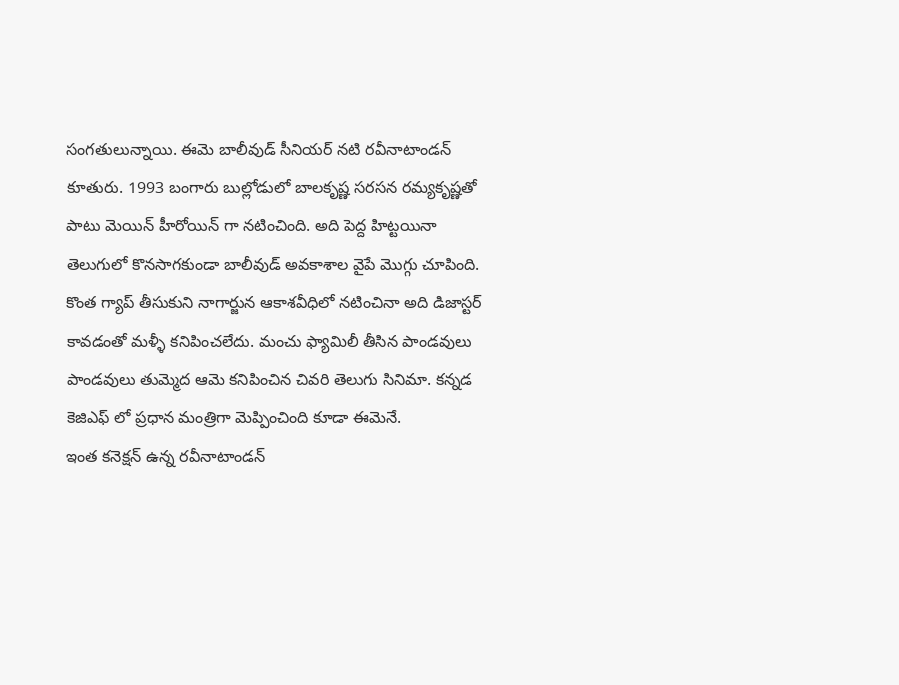సంగతులున్నాయి. ఈమె బాలీవుడ్ సీనియర్ నటి రవీనాటాండన్ కూతురు. 1993 బంగారు బుల్లోడులో బాలకృష్ణ సరసన రమ్యకృష్ణతో పాటు మెయిన్ హీరోయిన్ గా నటించింది. అది పెద్ద హిట్టయినా తెలుగులో కొనసాగకుండా బాలీవుడ్ అవకాశాల వైపే మొగ్గు చూపింది. కొంత గ్యాప్ తీసుకుని నాగార్జున ఆకాశవీధిలో నటించినా అది డిజాస్టర్ కావడంతో మళ్ళీ కనిపించలేదు. మంచు ఫ్యామిలీ తీసిన పాండవులు పాండవులు తుమ్మెద ఆమె కనిపించిన చివరి తెలుగు సినిమా. కన్నడ కెజిఎఫ్ లో ప్రధాన మంత్రిగా మెప్పించింది కూడా ఈమెనే.
ఇంత కనెక్షన్ ఉన్న రవీనాటాండన్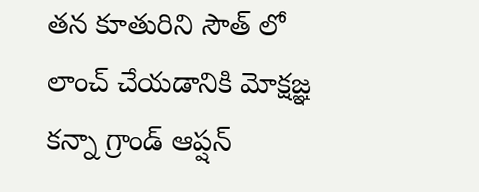తన కూతురిని సౌత్ లో లాంచ్ చేయడానికి మోక్షజ్ఞ కన్నా గ్రాండ్ ఆప్షన్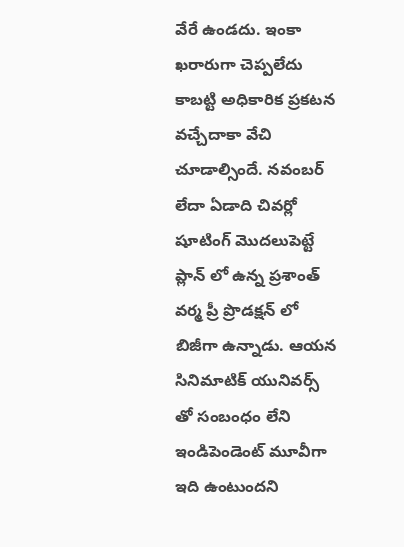వేరే ఉండదు. ఇంకా ఖరారుగా చెప్పలేదు కాబట్టి అధికారిక ప్రకటన వచ్చేదాకా వేచి చూడాల్సిందే. నవంబర్ లేదా ఏడాది చివర్లో షూటింగ్ మొదలుపెట్టే ప్లాన్ లో ఉన్న ప్రశాంత్ వర్మ ప్రీ ప్రొడక్షన్ లో బిజీగా ఉన్నాడు. ఆయన సినిమాటిక్ యునివర్స్ తో సంబంధం లేని ఇండిపెండెంట్ మూవీగా ఇది ఉంటుందని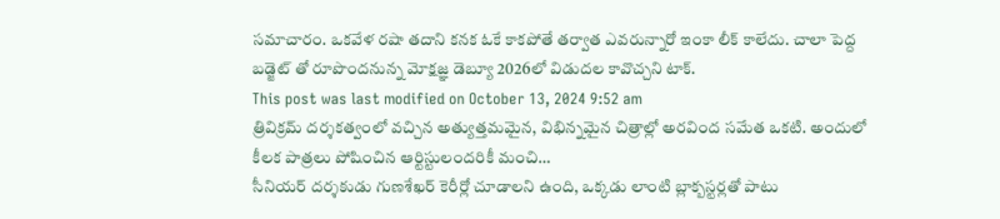సమాచారం. ఒకవేళ రషా తదాని కనక ఓకే కాకపోతే తర్వాత ఎవరున్నారో ఇంకా లీక్ కాలేదు. చాలా పెద్ద బడ్జెట్ తో రూపొందనున్న మోక్షజ్ఞ డెబ్యూ 2026లో విడుదల కావొచ్చని టాక్.
This post was last modified on October 13, 2024 9:52 am
త్రివిక్రమ్ దర్శకత్వంలో వచ్చిన అత్యుత్తమమైన, విభిన్నమైన చిత్రాల్లో అరవింద సమేత ఒకటి. అందులో కీలక పాత్రలు పోషించిన ఆర్టిస్టులందరికీ మంచి…
సీనియర్ దర్శకుడు గుణశేఖర్ కెరీర్లో చూడాలని ఉంది, ఒక్కడు లాంటి బ్లాక్బస్టర్లతో పాటు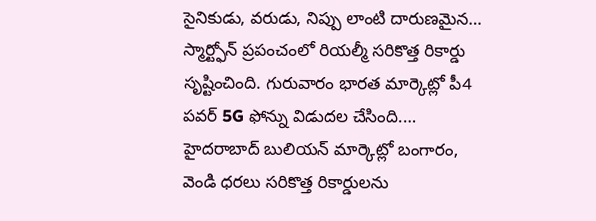సైనికుడు, వరుడు, నిప్పు లాంటి దారుణమైన…
స్మార్ట్ఫోన్ ప్రపంచంలో రియల్మీ సరికొత్త రికార్డు సృష్టించింది. గురువారం భారత మార్కెట్లో పీ4 పవర్ 5G ఫోన్ను విడుదల చేసింది.…
హైదరాబాద్ బులియన్ మార్కెట్లో బంగారం, వెండి ధరలు సరికొత్త రికార్డులను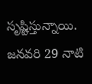సృష్టిస్తున్నాయి. జనవరి 29 నాటి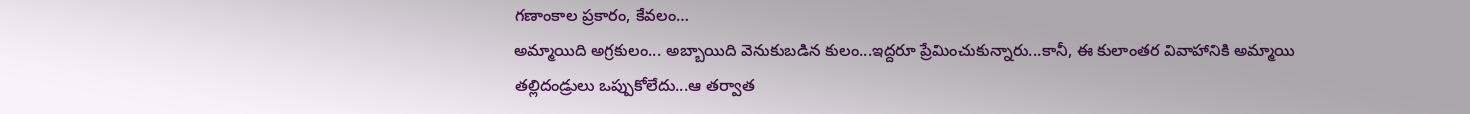గణాంకాల ప్రకారం, కేవలం…
అమ్మాయిది అగ్రకులం... అబ్బాయిది వెనుకుబడిన కులం...ఇద్దరూ ప్రేమించుకున్నారు...కానీ, ఈ కులాంతర వివాహానికి అమ్మాయి తల్లిదండ్రులు ఒప్పుకోలేదు...ఆ తర్వాత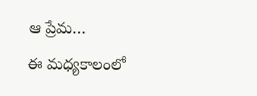ఆ ప్రేమ…
ఈ మధ్యకాలంలో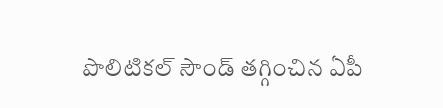పొలిటికల్ సౌండ్ తగ్గించిన ఏపీ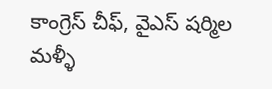కాంగ్రెస్ చీఫ్, వైఎస్ షర్మిల మళ్ళీ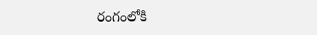రంగంలోకి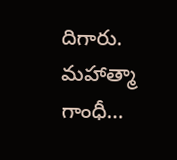దిగారు. మహాత్మా గాంధీ…